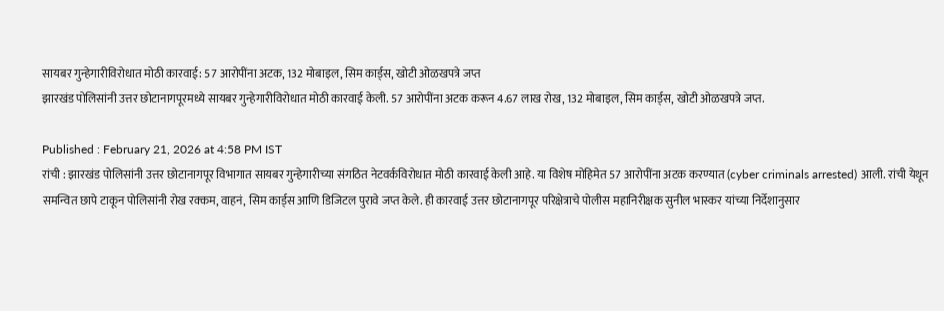सायबर गुन्हेगारीविरोधात मोठी कारवाई: 57 आरोपींना अटक, 132 मोबाइल, सिम कार्ड्स, खोटी ओळखपत्रे जप्त
झारखंड पोलिसांनी उत्तर छोटानागपूरमध्ये सायबर गुन्हेगारीविरोधात मोठी कारवाई केली. 57 आरोपींना अटक करून 4.67 लाख रोख, 132 मोबाइल, सिम कार्ड्स, खोटी ओळखपत्रे जप्त.

Published : February 21, 2026 at 4:58 PM IST
रांची : झारखंड पोलिसांनी उत्तर छोटानागपूर विभागात सायबर गुन्हेगारीच्या संगठित नेटवर्कविरोधात मोठी कारवाई केली आहे. या विशेष मोहिमेत 57 आरोपींना अटक करण्यात (cyber criminals arrested) आली. रांची येथून समन्वित छापे टाकून पोलिसांनी रोख रक्कम, वाहनं, सिम कार्ड्स आणि डिजिटल पुरावे जप्त केले. ही कारवाई उत्तर छोटानागपूर परिक्षेत्राचे पोलीस महानिरीक्षक सुनील भास्कर यांच्या निर्देशानुसार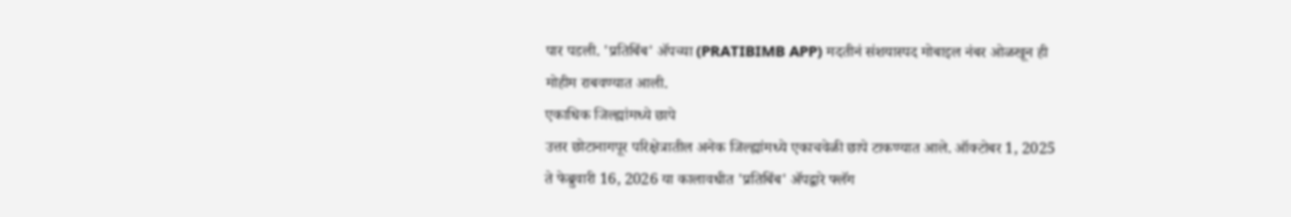पार पडली. 'प्रतिबिंब' ॲपच्या (PRATIBIMB APP) मदतीनं संशयास्पद मोबाइल नंबर ओळखून ही मोहीम राबवण्यात आली.
एकाधिक जिल्ह्यांमध्ये छापे
उत्तर छोटानागपूर परिक्षेत्रातील अनेक जिल्ह्यांमध्ये एकाचवेळी छापे टाकण्यात आले. ऑक्टोबर 1, 2025 ते फेब्रुवारी 16, 2026 या कालावधीत 'प्रतिबिंब' ॲपद्वारे फ्लॅग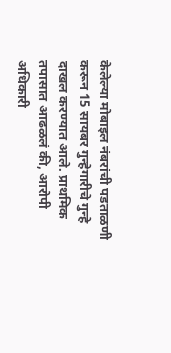केलेल्या मोबाइल नंबरांची पडताळणी करून 15 सायबर गुन्हेगारीचे गुन्हे दाखल करण्यात आले. प्राथमिक तपासात आढळलं की, आरोपी अधिकारी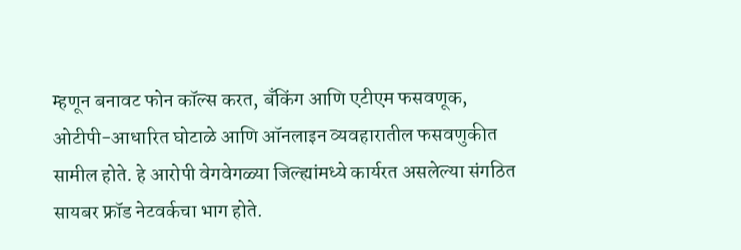म्हणून बनावट फोन कॉल्स करत, बँकिंग आणि एटीएम फसवणूक, ओटीपी-आधारित घोटाळे आणि ऑनलाइन व्यवहारातील फसवणुकीत सामील होते. हे आरोपी वेगवेगळ्या जिल्ह्यांमध्ये कार्यरत असलेल्या संगठित सायबर फ्रॉड नेटवर्कचा भाग होते.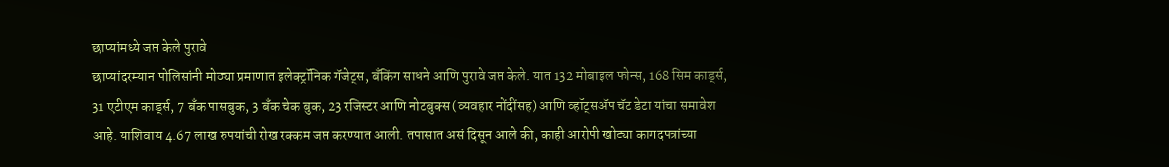छाप्यांमध्ये जप्त केले पुरावे
छाप्यांदरम्यान पोलिसांनी मोठ्या प्रमाणात इलेक्ट्रॉनिक गॅजेट्स, बँकिंग साधने आणि पुरावे जप्त केले. यात 132 मोबाइल फोन्स, 168 सिम कार्ड्स, 31 एटीएम कार्ड्स, 7 बँक पासबुक, 3 बँक चेक बुक, 23 रजिस्टर आणि नोटबुक्स (व्यवहार नोंदींसह) आणि व्हॉट्सॲप चॅट डेटा यांचा समावेश आहे. याशिवाय 4.67 लाख रुपयांची रोख रक्कम जप्त करण्यात आली. तपासात असं दिसून आले की, काही आरोपी खोट्या कागदपत्रांच्या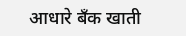आधारे बँक खाती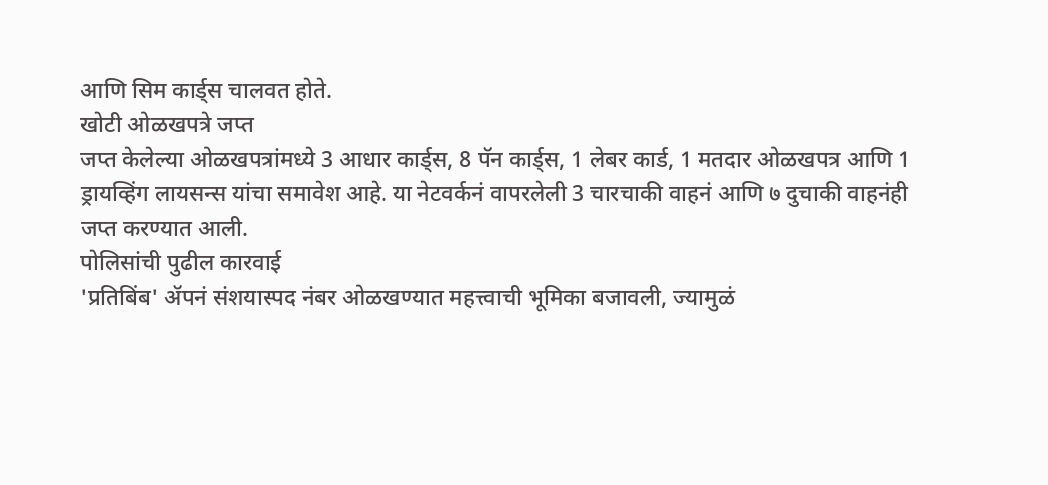आणि सिम कार्ड्स चालवत होते.
खोटी ओळखपत्रे जप्त
जप्त केलेल्या ओळखपत्रांमध्ये 3 आधार कार्ड्स, 8 पॅन कार्ड्स, 1 लेबर कार्ड, 1 मतदार ओळखपत्र आणि 1 ड्रायव्हिंग लायसन्स यांचा समावेश आहे. या नेटवर्कनं वापरलेली 3 चारचाकी वाहनं आणि ७ दुचाकी वाहनंही जप्त करण्यात आली.
पोलिसांची पुढील कारवाई
'प्रतिबिंब' ॲपनं संशयास्पद नंबर ओळखण्यात महत्त्वाची भूमिका बजावली, ज्यामुळं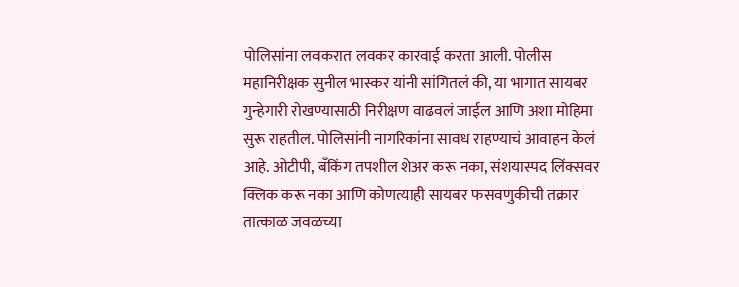पोलिसांना लवकरात लवकर कारवाई करता आली. पोलीस महानिरीक्षक सुनील भास्कर यांनी सांगितलं की, या भागात सायबर गुन्हेगारी रोखण्यासाठी निरीक्षण वाढवलं जाईल आणि अशा मोहिमा सुरू राहतील. पोलिसांनी नागरिकांना सावध राहण्याचं आवाहन केलं आहे. ओटीपी, बँकिंग तपशील शेअर करू नका, संशयास्पद लिंक्सवर क्लिक करू नका आणि कोणत्याही सायबर फसवणुकीची तक्रार तात्काळ जवळच्या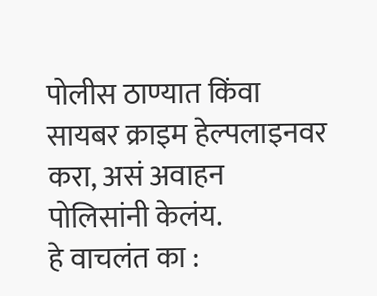पोलीस ठाण्यात किंवा सायबर क्राइम हेल्पलाइनवर करा, असं अवाहन पोलिसांनी केलंय.
हे वाचलंत का :